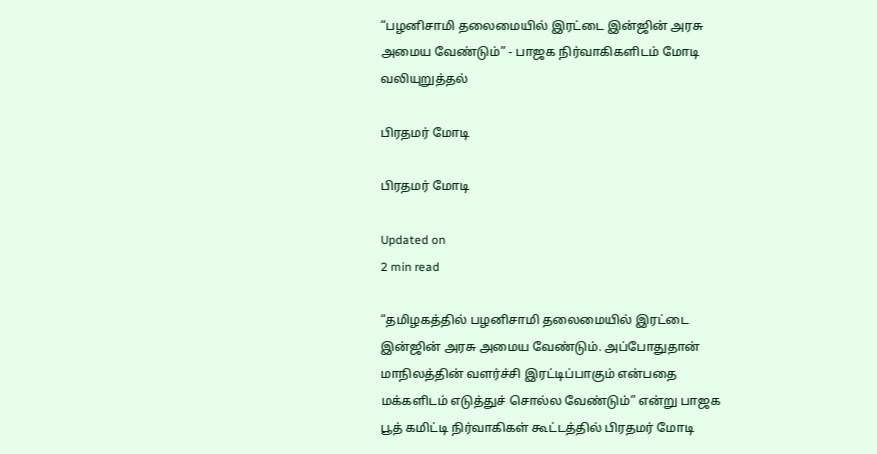“பழனிசாமி தலைமையில் இரட்டை இன்ஜின் அரசு அமைய வேண்டும்” - பாஜக நிர்வாகிகளிடம் மோடி வலியுறுத்தல்

பிரதமர் மோடி

பிரதமர் மோடி

Updated on
2 min read

“தமிழகத்தில் பழனிசாமி தலைமையில் இரட்டை இன்ஜின் அரசு அமைய வேண்டும். அப்போதுதான் மாநிலத்தின் வளர்ச்சி இரட்டிப்பாகும் என்பதை மக்களிடம் எடுத்துச் சொல்ல வேண்டும்” என்று பாஜக பூத் கமிட்டி நிர்வாகிகள் கூட்டத்தில் பிரதமர் மோடி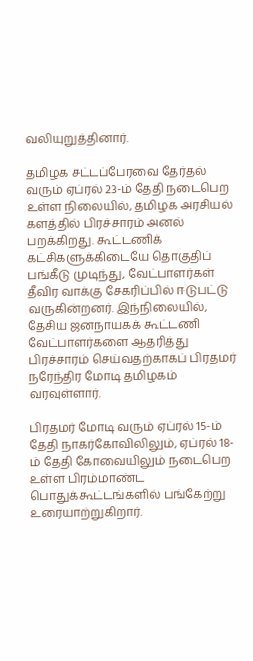வலியுறுத்தினார்.

தமிழக சட்டப்பேரவை தேர்தல் வரும் ஏப்ரல் 23-ம் தேதி நடைபெற உள்ள நிலையில், தமிழக அரசியல் களத்தில் பிரச்சாரம் அனல் பறக்கிறது. கூட்டணிக் கட்சிகளுக்கிடையே தொகுதிப் பங்கீடு முடிந்து, வேட்பாளர்கள் தீவிர வாக்கு சேகரிப்பில் ஈடுபட்டு வருகின்றனர். இந்நிலையில், தேசிய ஜனநாயகக் கூட்டணி வேட்பாளர்களை ஆதரித்து பிரச்சாரம் செய்வதற்காகப் பிரதமர் நரேந்திர மோடி தமிழகம் வரவுள்ளார்.

பிரதமர் மோடி வரும் ஏப்ரல் 15-ம் தேதி நாகர்கோவிலிலும், ஏப்ரல் 18-ம் தேதி கோவையிலும் நடைபெற உள்ள பிரம்மாண்ட பொதுக்கூட்டங்களில் பங்கேற்று உரையாற்றுகிறார்.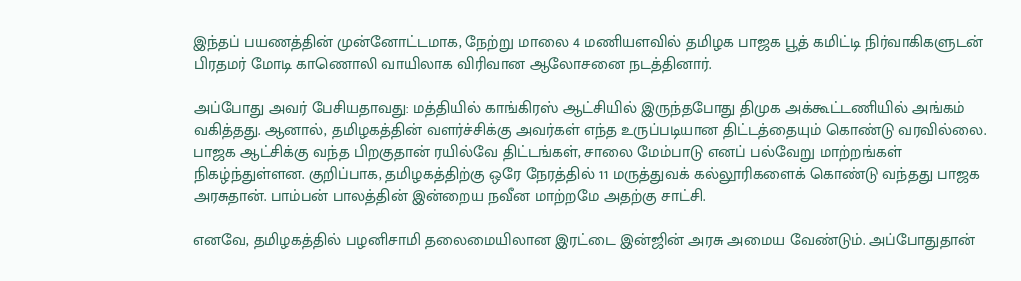இந்தப் பயணத்தின் முன்னோட்டமாக, நேற்று மாலை 4 மணியளவில் தமிழக பாஜக பூத் கமிட்டி நிர்வாகிகளுடன் பிரதமர் மோடி காணொலி வாயிலாக விரிவான ஆலோசனை நடத்தினார்.

அப்போது அவர் பேசியதாவது: மத்தியில் காங்கிரஸ் ஆட்சியில் இருந்தபோது திமுக அக்கூட்டணியில் அங்கம் வகித்தது. ஆனால், தமிழகத்தின் வளர்ச்சிக்கு அவர்கள் எந்த உருப்படியான திட்டத்தையும் கொண்டு வரவில்லை. பாஜக ஆட்சிக்கு வந்த பிறகுதான் ரயில்வே திட்டங்கள், சாலை மேம்பாடு எனப் பல்வேறு மாற்றங்கள் நிகழ்ந்துள்ளன. குறிப்பாக, தமிழகத்திற்கு ஒரே நேரத்தில் 11 மருத்துவக் கல்லூரிகளைக் கொண்டு வந்தது பாஜக அரசுதான். பாம்பன் பாலத்தின் இன்றைய நவீன மாற்றமே அதற்கு சாட்சி.

எனவே, தமிழகத்தில் பழனிசாமி தலைமையிலான இரட்டை இன்ஜின் அரசு அமைய வேண்டும். அப்போதுதான்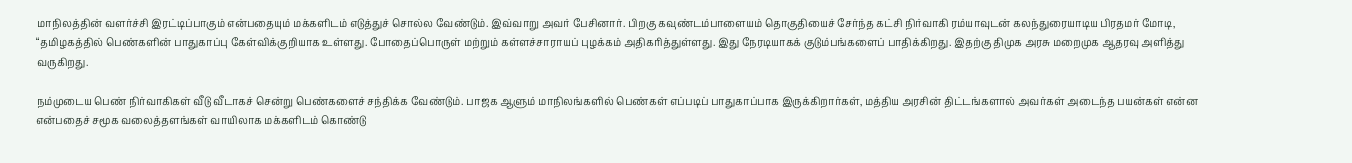மாநிலத்தின் வளர்ச்சி இரட்டிப்பாகும் என்பதையும் மக்களிடம் எடுத்துச் சொல்ல வேண்டும். இவ்வாறு அவர் பேசினார். பிறகு கவுண்டம்பாளையம் தொகுதியைச் சேர்ந்த கட்சி நிர்வாகி ரம்யாவுடன் கலந்துரையாடிய பிரதமர் மோடி, “தமிழகத்தில் பெண்களின் பாதுகாப்பு கேள்விக்குறியாக உள்ளது. போதைப்பொருள் மற்றும் கள்ளச்சாராயப் புழக்கம் அதிகரித்துள்ளது. இது நேரடியாகக் குடும்பங்களைப் பாதிக்கிறது. இதற்கு திமுக அரசு மறைமுக ஆதரவு அளித்து வருகிறது.

நம்முடைய பெண் நிர்வாகிகள் வீடு வீடாகச் சென்று பெண்களைச் சந்திக்க வேண்டும். பாஜக ஆளும் மாநிலங்களில் பெண்கள் எப்படிப் பாதுகாப்பாக இருக்கிறார்கள், மத்திய அரசின் திட்டங்களால் அவர்கள் அடைந்த பயன்கள் என்ன என்பதைச் சமூக வலைத்தளங்கள் வாயிலாக மக்களிடம் கொண்டு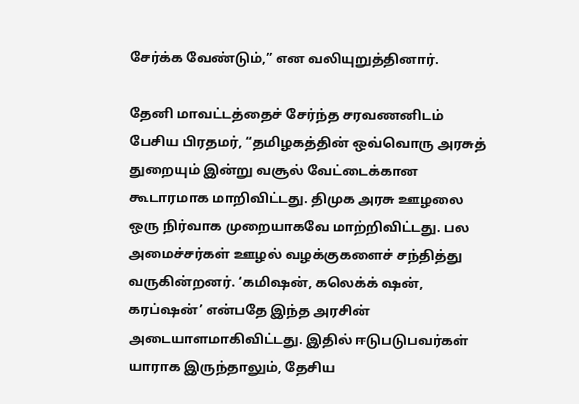சேர்க்க வேண்டும்,” என வலியுறுத்தினார்.

தேனி மாவட்டத்தைச் சேர்ந்த சரவணனிடம் பேசிய பிரதமர், “தமிழகத்தின் ஒவ்வொரு அரசுத் துறையும் இன்று வசூல் வேட்டைக்கான கூடாரமாக மாறிவிட்டது. திமுக அரசு ஊழலை ஒரு நிர்வாக முறையாகவே மாற்றிவிட்டது. பல அமைச்சர்கள் ஊழல் வழக்குகளைச் சந்தித்து வருகின்றனர். ‘கமிஷன், கலெக்க் ஷன், கரப்ஷன்’ என்பதே இந்த அரசின் அடையாளமாகிவிட்டது. இதில் ஈடுபடுபவர்கள் யாராக இருந்தாலும், தேசிய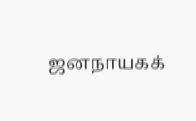ஜனநாயகக்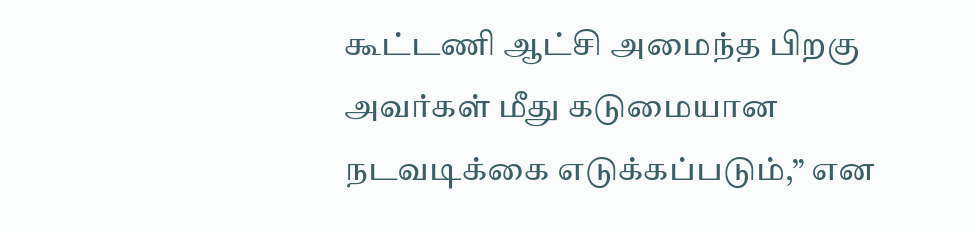கூட்டணி ஆட்சி அமைந்த பிறகு அவர்கள் மீது கடுமையான நடவடிக்கை எடுக்கப்படும்,” என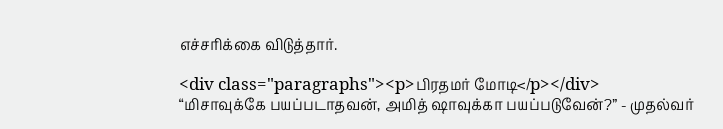எச்சரிக்கை விடுத்தார்.

<div class="paragraphs"><p>பிரதமர் மோடி</p></div>
“மிசாவுக்கே பயப்படாதவன், அமித் ஷாவுக்கா பயப்படுவேன்?” - முதல்வர்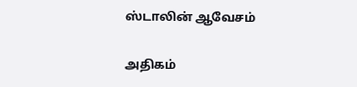ஸ்டாலின் ஆவேசம்

அதிகம்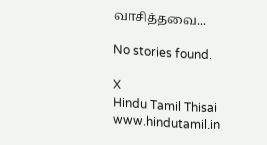வாசித்தவை...

No stories found.

X
Hindu Tamil Thisai
www.hindutamil.in